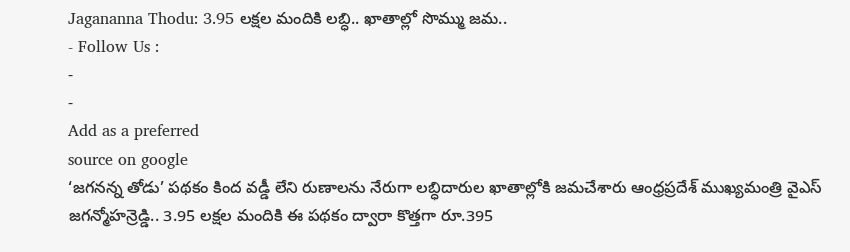Jagananna Thodu: 3.95 లక్షల మందికి లబ్ధి.. ఖాతాల్లో సొమ్ము జమ..
- Follow Us :
-
-
Add as a preferred
source on google
‘జగనన్న తోడు’ పథకం కింద వడ్డీ లేని రుణాలను నేరుగా లబ్ధిదారుల ఖాతాల్లోకి జమచేశారు ఆంధ్రప్రదేశ్ ముఖ్యమంత్రి వైఎస్ జగన్మోహన్రెడ్డి.. 3.95 లక్షల మందికి ఈ పథకం ద్వారా కొత్తగా రూ.395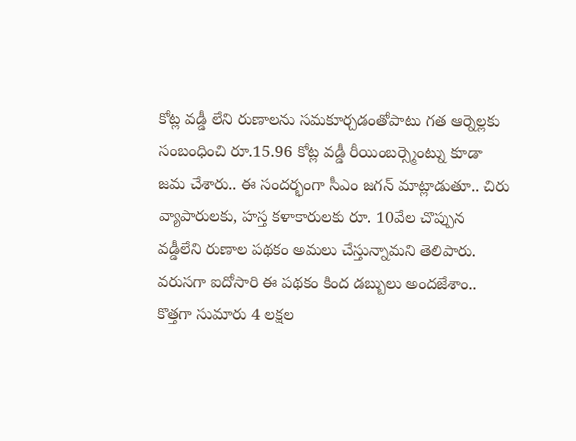కోట్ల వడ్డీ లేని రుణాలను సమకూర్చడంతోపాటు గత ఆర్నెల్లకు సంబంధించి రూ.15.96 కోట్ల వడ్డీ రీయింబర్స్మెంట్ను కూడా జమ చేశారు.. ఈ సందర్భంగా సీఎం జగన్ మాట్లాడుతూ.. చిరు వ్యాపారులకు, హస్త కళాకారులకు రూ. 10వేల చొప్పున వడ్డీలేని రుణాల పథకం అమలు చేస్తున్నామని తెలిపారు. వరుసగా ఐదోసారి ఈ పథకం కింద డబ్బులు అందజేశాం.. కొత్తగా సుమారు 4 లక్షల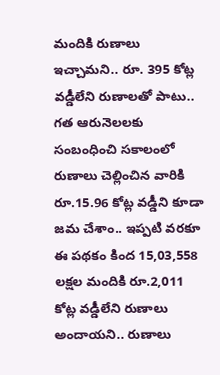మందికి రుణాలు ఇచ్చామని.. రూ. 395 కోట్ల వడ్డీలేని రుణాలతో పాటు.. గత ఆరునెలలకు సంబంధించి సకాలంలో రుణాలు చెల్లించిన వారికి రూ.15.96 కోట్ల వడ్డీని కూడా జమ చేశాం.. ఇప్పటి వరకూ ఈ పథకం కింద 15,03,558 లక్షల మందికి రూ.2,011 కోట్ల వడ్డీలేని రుణాలు అందాయని.. రుణాలు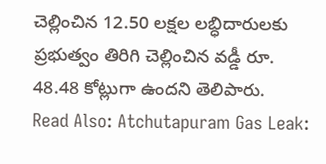చెల్లించిన 12.50 లక్షల లబ్ధిదారులకు ప్రభుత్వం తిరిగి చెల్లించిన వడ్డీ రూ. 48.48 కోట్లుగా ఉందని తెలిపారు.
Read Also: Atchutapuram Gas Leak: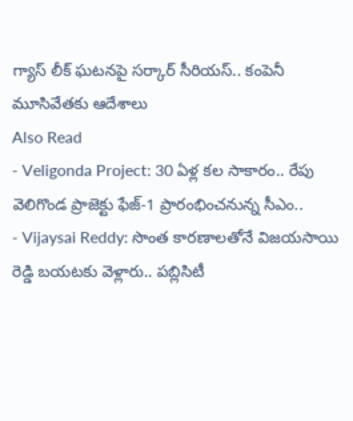గ్యాస్ లీక్ ఘటనపై సర్కార్ సీరియస్.. కంపెనీ మూసివేతకు ఆదేశాలు
Also Read
- Veligonda Project: 30 ఏళ్ల కల సాకారం.. రేపు వెలిగొండ ప్రాజెక్టు ఫేజ్-1 ప్రారంభించనున్న సీఎం..
- Vijaysai Reddy: సొంత కారణాలతోనే విజయసాయి రెడ్డి బయటకు వెళ్లారు.. పబ్లిసిటీ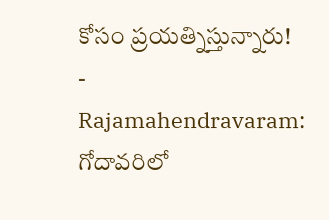కోసం ప్రయత్నిస్తున్నారు!
- Rajamahendravaram: గోదావరిలో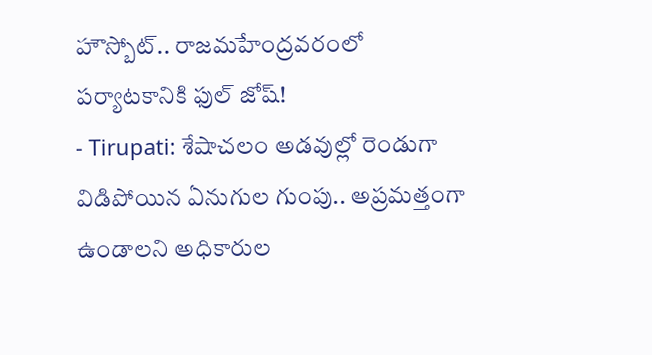హౌస్బోట్.. రాజమహేంద్రవరంలో పర్యాటకానికి ఫుల్ జోష్!
- Tirupati: శేషాచలం అడవుల్లో రెండుగా విడిపోయిన ఏనుగుల గుంపు.. అప్రమత్తంగా ఉండాలని అధికారుల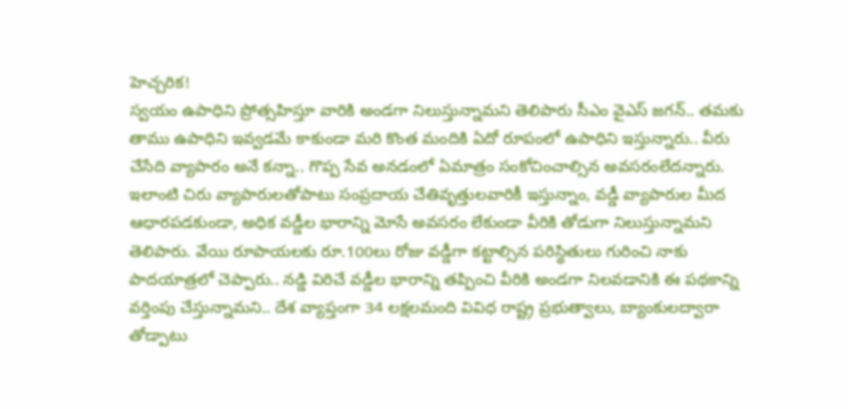హెచ్చరిక!
స్వయం ఉపాధిని ప్రోత్సహిస్తూ వారికి అండగా నిలుస్తున్నామని తెలిపారు సీఎం వైఎస్ జగన్.. తమకు తాము ఉపాధిని ఇవ్వడమే కాకుండా మరి కొంత మందికి ఏదో రూపంలో ఉపాధిని ఇస్తున్నారు.. వీరు చేసేది వ్యాపారం అనే కన్నా.. గొప్ప సేవ అనడంలో ఏమాత్రం సంకోచించాల్సిన అవసరంలేదన్నారు. ఇలాంటి చిరు వ్యాపారులతోపాటు సంప్రదాయ చేతివృత్తులవారికీ ఇస్తున్నాం, వడ్డీ వ్యాపారుల మీద ఆధారపడకుండా, అధిక వడ్డీల భారాన్ని మోసే అవసరం లేకుండా వీరికి తోడుగా నిలుస్తున్నామని తెలిపారు. వేయి రూపాయలకు రూ.100లు రోజు వడ్డీగా కట్టాల్సిన పరిస్థితులు గురించి నాకు పాదయాత్రలో చెప్పారు.. నడ్డి విరిచే వడ్డీల భారాన్ని తప్పించి వీరికి అండగా నిలవడానికి ఈ పథకాన్ని వర్తింపు చేస్తున్నామని.. దేశ వ్యాప్తంగా 34 లక్షలమంది వివిధ రాష్ట్ర ప్రభుత్వాలు, బ్యాంకులద్వారా తోడ్పాటు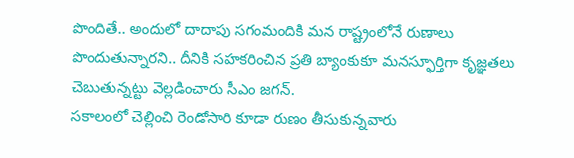పొందితే.. అందులో దాదాపు సగంమందికి మన రాష్ట్రంలోనే రుణాలు పొందుతున్నారని.. దీనికి సహకరించిన ప్రతి బ్యాంకుకూ మనస్ఫూర్తిగా కృజ్ఞతలు చెబుతున్నట్టు వెల్లడించారు సీఎం జగన్.
సకాలంలో చెల్లించి రెండోసారి కూడా రుణం తీసుకున్నవారు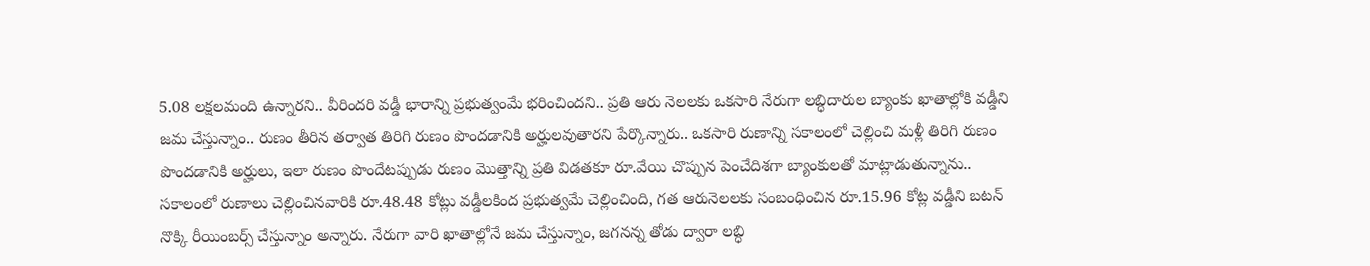5.08 లక్షలమంది ఉన్నారని.. వీరిందరి వడ్డీ భారాన్ని ప్రభుత్వంమే భరించిందని.. ప్రతి ఆరు నెలలకు ఒకసారి నేరుగా లబ్ధిదారుల బ్యాంకు ఖాతాల్లోకి వడ్డీని జమ చేస్తున్నాం.. రుణం తీరిన తర్వాత తిరిగి రుణం పొందడానికి అర్హులవుతారని పేర్కొన్నారు.. ఒకసారి రుణాన్ని సకాలంలో చెల్లించి మళ్లీ తిరిగి రుణం పొందడానికి అర్హులు, ఇలా రుణం పొందేటప్పుడు రుణం మొత్తాన్ని ప్రతి విడతకూ రూ.వేయి చొప్పున పెంచేదిశగా బ్యాంకులతో మాట్లాడుతున్నాను.. సకాలంలో రుణాలు చెల్లించినవారికి రూ.48.48 కోట్లు వడ్డీలకింద ప్రభుత్వమే చెల్లించింది, గత ఆరునెలలకు సంబంధించిన రూ.15.96 కోట్ల వడ్డీని బటన్ నొక్కి రీయింబర్స్ చేస్తున్నాం అన్నారు. నేరుగా వారి ఖాతాల్లోనే జమ చేస్తున్నాం, జగనన్న తోడు ద్వారా లబ్ధి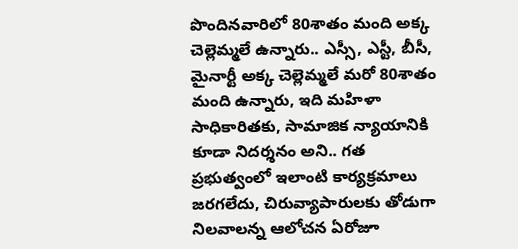పొందినవారిలో 80శాతం మంది అక్క చెల్లెమ్మలే ఉన్నారు.. ఎస్సీ, ఎస్టీ, బీసీ, మైనార్టీ అక్క చెల్లెమ్మలే మరో 80శాతం మంది ఉన్నారు, ఇది మహిళా సాధికారితకు, సామాజిక న్యాయానికి కూడా నిదర్శనం అని.. గత ప్రభుత్వంలో ఇలాంటి కార్యక్రమాలు జరగలేదు, చిరువ్యాపారులకు తోడుగా నిలవాలన్న ఆలోచన ఏరోజూ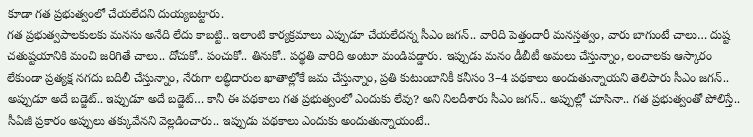కూడా గత ప్రభుత్వంలో చేయలేదని దుయ్యబట్టారు.
గత ప్రభుత్వపాలకులకు మనసు అనేది లేదు కాబట్టి.. ఇలాంటి కార్యక్రమాలు ఎప్పుడూ చేయలేదన్న సీఎం జగన్.. వారిది పెత్తందారీ మనస్తత్వం, వారు బాగుంటే చాలు… దుష్ట చతుష్టయానికి మంచి జరిగితే చాలు.. దోచుకో.. పంచుకో.. తినుకో.. పద్థతి వారిది అంటూ మండిపడ్డారు. ఇప్పుడు మనం డీబీటీ అమలు చేస్తున్నాం, లంచాలకు ఆస్కారం లేకుండా ప్రత్యక్ష నగదు బదిలీ చేస్తున్నాం, నేరుగా లబ్ధిదారుల ఖాతాల్లోకే జమ చేస్తున్నాం, ప్రతి కుటుంబానికీ కనీసం 3–4 పథకాలు అందుతున్నాయని తెలిపారు సీఎం జగన్.. అప్పుడూ అదే బడ్జెట్.. ఇప్పుడూ అదే బడ్జెట్… కానీ ఈ పథకాలు గత ప్రభుత్వంలో ఎందుకు లేవు? అని నిలదీశారు సీఎం జగన్.. అప్పుల్లో చూసినా.. గత ప్రభుత్వంతో పోలిస్తే.. సీఏజీ ప్రకారం అప్పులు తక్కువేనని వెల్లడించారు.. ఇప్పుడు పథకాలు ఎందుకు అందుతున్నాయంటే..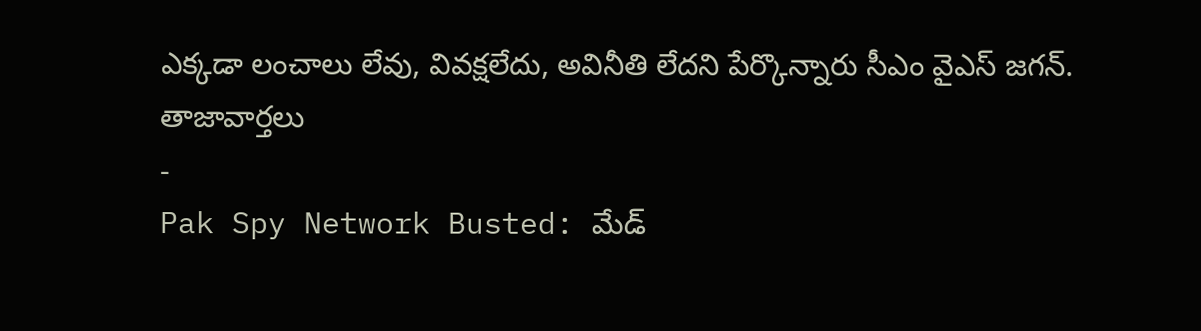ఎక్కడా లంచాలు లేవు, వివక్షలేదు, అవినీతి లేదని పేర్కొన్నారు సీఎం వైఎస్ జగన్.
తాజావార్తలు
-
Pak Spy Network Busted: మేడ్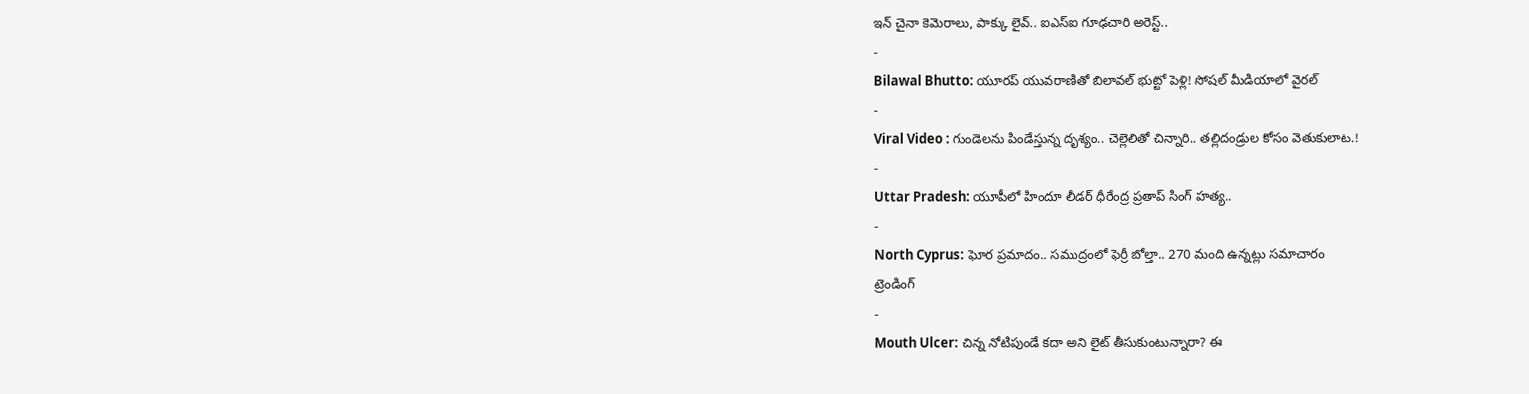ఇన్ చైనా కెమెరాలు, పాక్కు లైవ్.. ఐఎస్ఐ గూఢచారి అరెస్ట్..
-
Bilawal Bhutto: యూరప్ యువరాణితో బిలావల్ భుట్టో పెళ్లి! సోషల్ మీడియాలో వైరల్
-
Viral Video : గుండెలను పిండేస్తున్న దృశ్యం.. చెల్లెలితో చిన్నారి.. తల్లిదండ్రుల కోసం వెతుకులాట.!
-
Uttar Pradesh: యూపీలో హిందూ లీడర్ ధీరేంద్ర ప్రతాప్ సింగ్ హత్య..
-
North Cyprus: ఘోర ప్రమాదం.. సముద్రంలో ఫెర్రీ బోల్తా.. 270 మంది ఉన్నట్లు సమాచారం
ట్రెండింగ్
-
Mouth Ulcer: చిన్న నోటిపుండే కదా అని లైట్ తీసుకుంటున్నారా? ఈ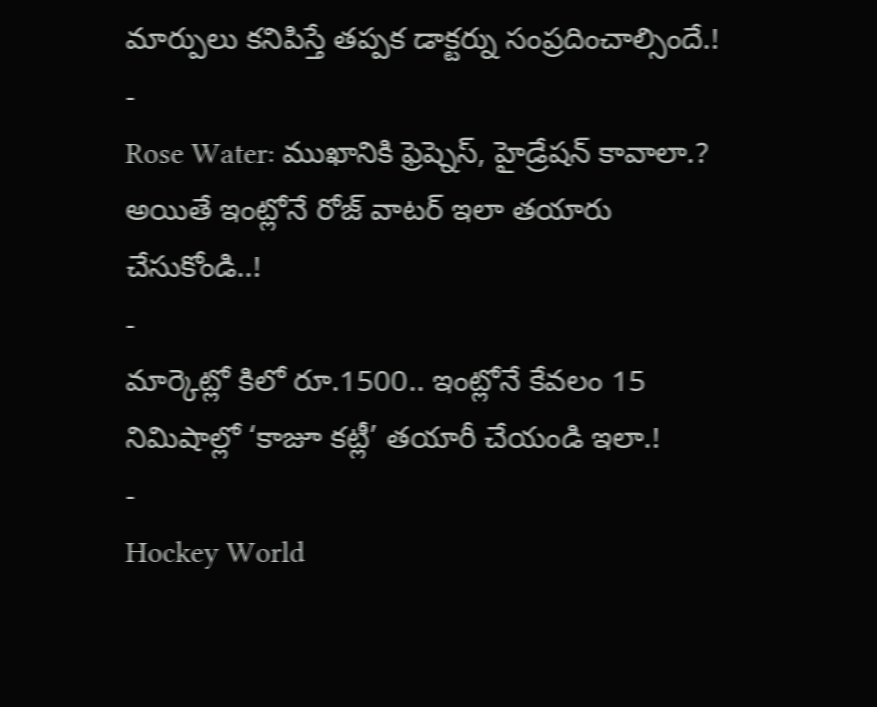మార్పులు కనిపిస్తే తప్పక డాక్టర్ను సంప్రదించాల్సిందే.!
-
Rose Water: ముఖానికి ఫ్రెష్నెస్, హైడ్రేషన్ కావాలా.? అయితే ఇంట్లోనే రోజ్ వాటర్ ఇలా తయారు చేసుకోండి..!
-
మార్కెట్లో కిలో రూ.1500.. ఇంట్లోనే కేవలం 15 నిమిషాల్లో ‘కాజూ కట్లీ’ తయారీ చేయండి ఇలా.!
-
Hockey World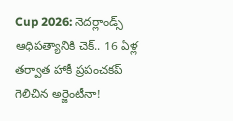Cup 2026: నెదర్లాండ్స్ ఆధిపత్యానికి చెక్.. 16 ఏళ్ల తర్వాత హాకీ ప్రపంచకప్ గెలిచిన అర్జెంటీనా!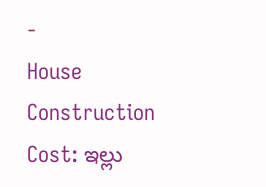-
House Construction Cost: ఇల్లు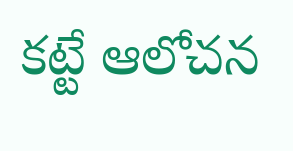కట్టే ఆలోచన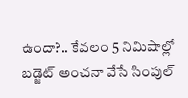ఉందా?.. కేవలం 5 నిమిషాల్లో బడ్జెట్ అంచనా వేసే సింపుల్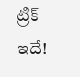ట్రిక్ ఇదే!